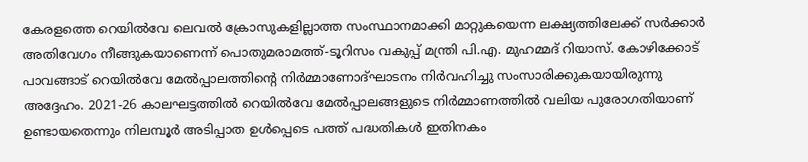കേരളത്തെ റെയിൽവേ ലെവൽ ക്രോസുകളില്ലാത്ത സംസ്ഥാനമാക്കി മാറ്റുകയെന്ന ലക്ഷ്യത്തിലേക്ക് സർക്കാർ അതിവേഗം നീങ്ങുകയാണെന്ന് പൊതുമരാമത്ത്-ടൂറിസം വകുപ്പ് മന്ത്രി പി.എ. മുഹമ്മദ് റിയാസ്. കോഴിക്കോട് പാവങ്ങാട് റെയിൽവേ മേൽപ്പാലത്തിന്റെ നിർമ്മാണോദ്ഘാടനം നിർവഹിച്ചു സംസാരിക്കുകയായിരുന്നു അദ്ദേഹം. 2021-26 കാലഘട്ടത്തിൽ റെയിൽവേ മേൽപ്പാലങ്ങളുടെ നിർമ്മാണത്തിൽ വലിയ പുരോഗതിയാണ് ഉണ്ടായതെന്നും നിലമ്പൂർ അടിപ്പാത ഉൾപ്പെടെ പത്ത് പദ്ധതികൾ ഇതിനകം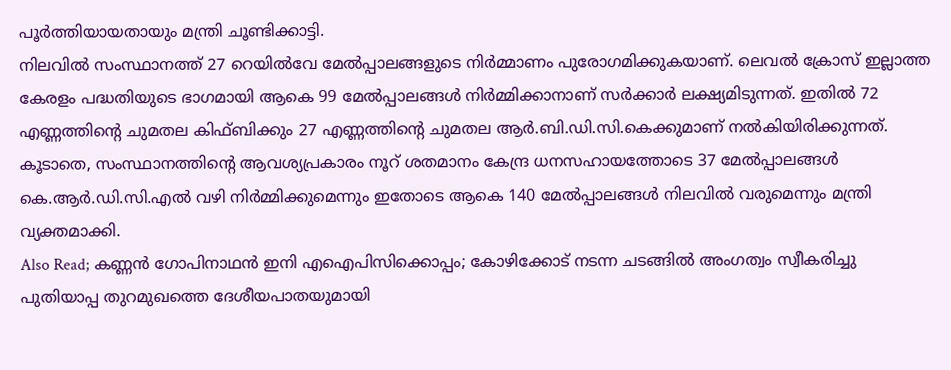പൂർത്തിയായതായും മന്ത്രി ചൂണ്ടിക്കാട്ടി.
നിലവിൽ സംസ്ഥാനത്ത് 27 റെയിൽവേ മേൽപ്പാലങ്ങളുടെ നിർമ്മാണം പുരോഗമിക്കുകയാണ്. ലെവൽ ക്രോസ് ഇല്ലാത്ത കേരളം പദ്ധതിയുടെ ഭാഗമായി ആകെ 99 മേൽപ്പാലങ്ങൾ നിർമ്മിക്കാനാണ് സർക്കാർ ലക്ഷ്യമിടുന്നത്. ഇതിൽ 72 എണ്ണത്തിന്റെ ചുമതല കിഫ്ബിക്കും 27 എണ്ണത്തിന്റെ ചുമതല ആർ.ബി.ഡി.സി.കെക്കുമാണ് നൽകിയിരിക്കുന്നത്. കൂടാതെ, സംസ്ഥാനത്തിന്റെ ആവശ്യപ്രകാരം നൂറ് ശതമാനം കേന്ദ്ര ധനസഹായത്തോടെ 37 മേൽപ്പാലങ്ങൾ കെ.ആർ.ഡി.സി.എൽ വഴി നിർമ്മിക്കുമെന്നും ഇതോടെ ആകെ 140 മേൽപ്പാലങ്ങൾ നിലവിൽ വരുമെന്നും മന്ത്രി വ്യക്തമാക്കി.
Also Read; കണ്ണൻ ഗോപിനാഥൻ ഇനി എഐപിസിക്കൊപ്പം; കോഴിക്കോട് നടന്ന ചടങ്ങിൽ അംഗത്വം സ്വീകരിച്ചു
പുതിയാപ്പ തുറമുഖത്തെ ദേശീയപാതയുമായി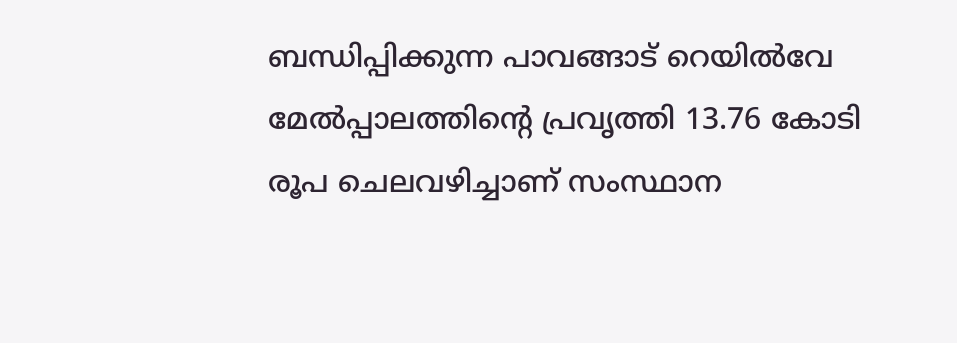ബന്ധിപ്പിക്കുന്ന പാവങ്ങാട് റെയിൽവേ മേൽപ്പാലത്തിന്റെ പ്രവൃത്തി 13.76 കോടി രൂപ ചെലവഴിച്ചാണ് സംസ്ഥാന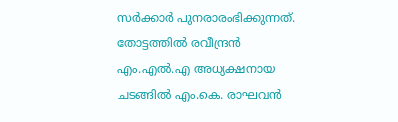സർക്കാർ പുനരാരംഭിക്കുന്നത്. തോട്ടത്തിൽ രവീന്ദ്രൻ എം.എൽ.എ അധ്യക്ഷനായ ചടങ്ങിൽ എം.കെ. രാഘവൻ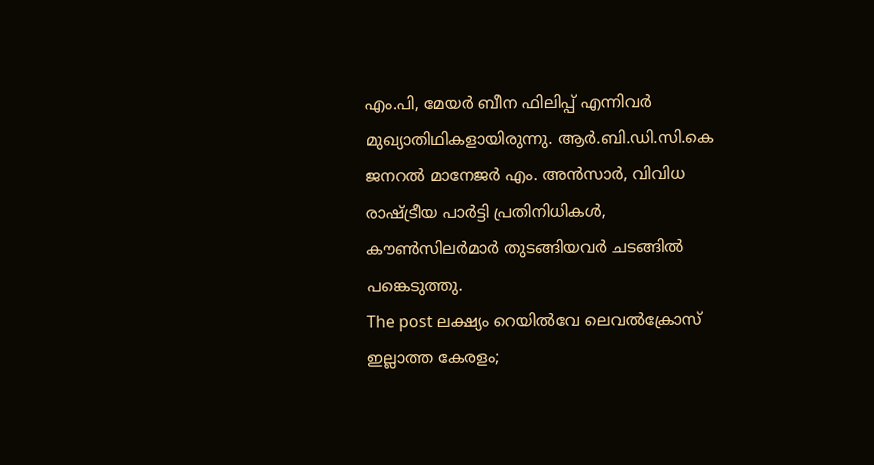എം.പി, മേയർ ബീന ഫിലിപ്പ് എന്നിവർ മുഖ്യാതിഥികളായിരുന്നു. ആർ.ബി.ഡി.സി.കെ ജനറൽ മാനേജർ എം. അൻസാർ, വിവിധ രാഷ്ട്രീയ പാർട്ടി പ്രതിനിധികൾ, കൗൺസിലർമാർ തുടങ്ങിയവർ ചടങ്ങിൽ പങ്കെടുത്തു.
The post ലക്ഷ്യം റെയിൽവേ ലെവൽക്രോസ് ഇല്ലാത്ത കേരളം;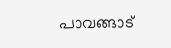പാവങ്ങാട്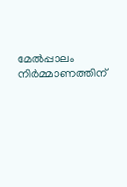മേൽപ്പാലം നിർമ്മാണത്തിന്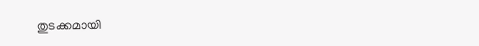തുടക്കമായി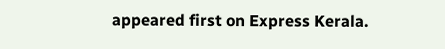appeared first on Express Kerala.